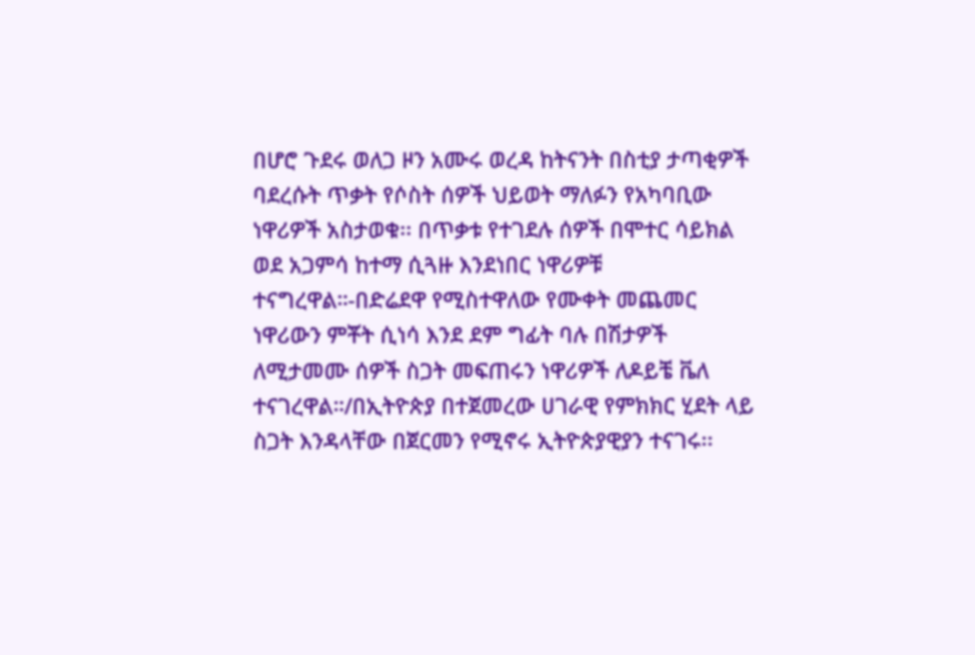በሆሮ ጉደሩ ወለጋ ዞን አሙሩ ወረዳ ከትናንት በስቲያ ታጣቂዎች ባደረሱት ጥቃት የሶስት ሰዎች ህይወት ማለፉን የአካባቢው ነዋሪዎች አስታወቁ፡፡ በጥቃቱ የተገደሉ ሰዎች በሞተር ሳይክል ወደ አጋምሳ ከተማ ሲጓዙ እንደነበር ነዋሪዎቹ ተናግረዋል።-በድሬደዋ የሚስተዋለው የሙቀት መጨመር ነዋሪውን ምቾት ሲነሳ እንደ ደም ግፊት ባሉ በሽታዎች ለሚታመሙ ሰዎች ስጋት መፍጠሩን ነዋሪዎች ለዶይቼ ቬለ ተናገረዋል።/በኢትዮጵያ በተጀመረው ሀገራዊ የምክክር ሂደት ላይ ስጋት እንዳላቸው በጀርመን የሚኖሩ ኢትዮጵያዊያን ተናገሩ፡፡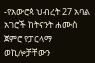-የአውሮጳ ህብረት 27 አባል አገሮች ከትናንት ሐሙስ ጀምሮ የፓርላማ ወኪሎቻቸውን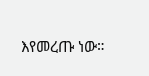እየመረጡ ነው።